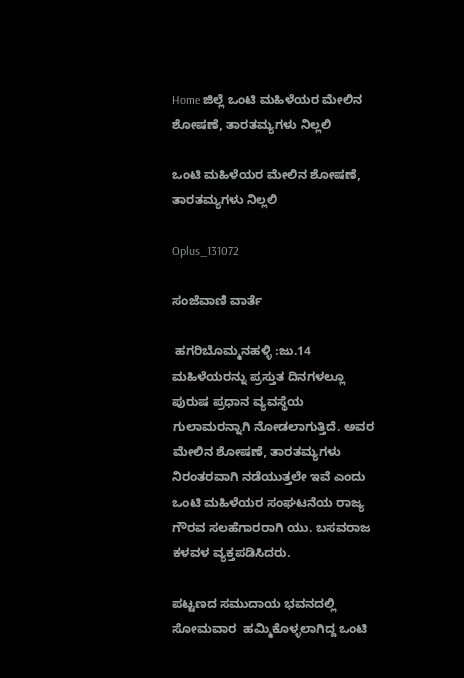Home ಜಿಲ್ಲೆ ಒಂಟಿ ಮಹಿಳೆಯರ ಮೇಲಿನ ಶೋಷಣೆ, ತಾರತಮ್ಯಗಳು ನಿಲ್ಲಲಿ

ಒಂಟಿ ಮಹಿಳೆಯರ ಮೇಲಿನ ಶೋಷಣೆ, ತಾರತಮ್ಯಗಳು ನಿಲ್ಲಲಿ

Oplus_131072

ಸಂಜೆವಾಣಿ ವಾರ್ತೆ

 ಹಗರಿಬೊಮ್ಮನಹಳ್ಳಿ :ಜು.14  ಮಹಿಳೆಯರನ್ನು ಪ್ರಸ್ತುತ ದಿನಗಳಲ್ಲೂ ಪುರುಷ ಪ್ರಧಾನ ವ್ಯವಸ್ಥೆಯ ಗುಲಾಮರನ್ನಾಗಿ ನೋಡಲಾಗುತ್ತಿದೆ. ಅವರ ಮೇಲಿನ ಶೋಷಣೆ, ತಾರತಮ್ಯಗಳು ನಿರಂತರವಾಗಿ ನಡೆಯುತ್ತಲೇ ಇವೆ ಎಂದು ಒಂಟಿ ಮಹಿಳೆಯರ ಸಂಘಟನೆಯ ರಾಜ್ಯ ಗೌರವ ಸಲಹೆಗಾರರಾಗಿ ಯು. ಬಸವರಾಜ ಕಳವಳ ವ್ಯಕ್ತಪಡಿಸಿದರು.

ಪಟ್ಟಣದ ಸಮುದಾಯ ಭವನದಲ್ಲಿ ಸೋಮವಾರ  ಹಮ್ಮಿಕೊಳ್ಳಲಾಗಿದ್ದ ಒಂಟಿ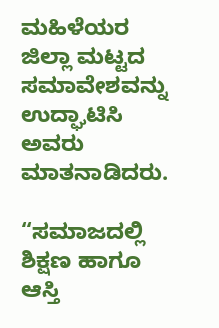ಮಹಿಳೆಯರ ಜಿಲ್ಲಾ ಮಟ್ಟದ ಸಮಾವೇಶವನ್ನು ಉದ್ಘಾಟಿಸಿ ಅವರು ಮಾತನಾಡಿದರು.

“ಸಮಾಜದಲ್ಲಿ ಶಿಕ್ಷಣ ಹಾಗೂ ಆಸ್ತಿ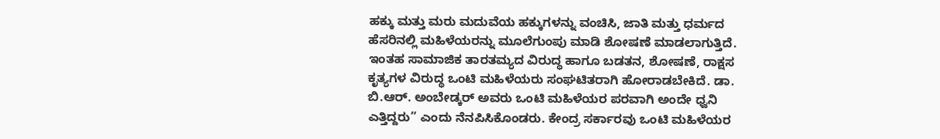ಹಕ್ಕು ಮತ್ತು ಮರು ಮದುವೆಯ ಹಕ್ಕುಗಳನ್ನು ವಂಚಿಸಿ, ಜಾತಿ ಮತ್ತು ಧರ್ಮದ ಹೆಸರಿನಲ್ಲಿ ಮಹಿಳೆಯರನ್ನು ಮೂಲೆಗುಂಪು ಮಾಡಿ ಶೋಷಣೆ ಮಾಡಲಾಗುತ್ತಿದೆ. ಇಂತಹ ಸಾಮಾಜಿಕ ತಾರತಮ್ಯದ ವಿರುದ್ಧ ಹಾಗೂ ಬಡತನ, ಶೋಷಣೆ, ರಾಕ್ಷಸ ಕೃತ್ಯಗಳ ವಿರುದ್ಧ ಒಂಟಿ ಮಹಿಳೆಯರು ಸಂಘಟಿತರಾಗಿ ಹೋರಾಡಬೇಕಿದೆ. ಡಾ. ಬಿ.ಆರ್. ಅಂಬೇಡ್ಕರ್ ಅವರು ಒಂಟಿ ಮಹಿಳೆಯರ ಪರವಾಗಿ ಅಂದೇ ಧ್ವನಿ ಎತ್ತಿದ್ದರು” ಎಂದು ನೆನಪಿಸಿಕೊಂಡರು. ಕೇಂದ್ರ ಸರ್ಕಾರವು ಒಂಟಿ ಮಹಿಳೆಯರ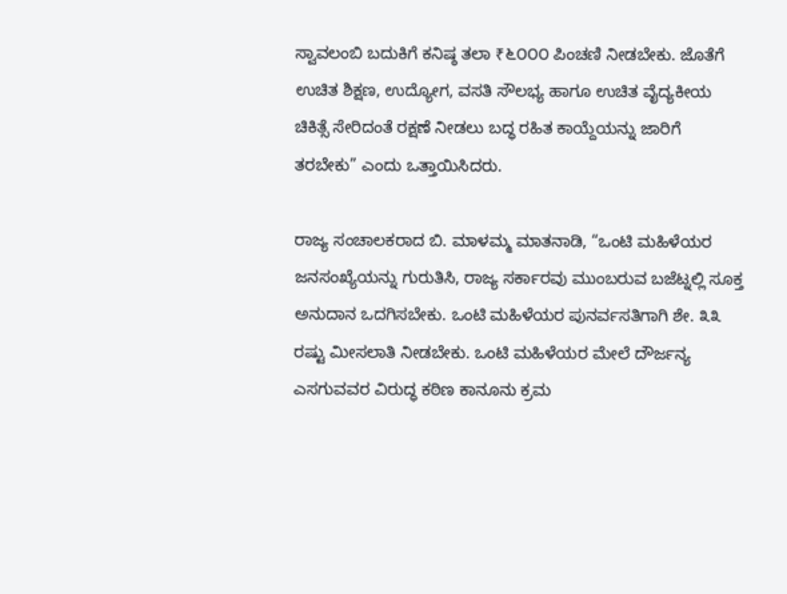ಸ್ವಾವಲಂಬಿ ಬದುಕಿಗೆ ಕನಿಷ್ಠ ತಲಾ ₹೬೦೦೦ ಪಿಂಚಣಿ ನೀಡಬೇಕು. ಜೊತೆಗೆ ಉಚಿತ ಶಿಕ್ಷಣ, ಉದ್ಯೋಗ, ವಸತಿ ಸೌಲಭ್ಯ ಹಾಗೂ ಉಚಿತ ವೈದ್ಯಕೀಯ ಚಿಕಿತ್ಸೆ ಸೇರಿದಂತೆ ರಕ್ಷಣೆ ನೀಡಲು ಬದ್ಧ ರಹಿತ ಕಾಯ್ದೆಯನ್ನು ಜಾರಿಗೆ ತರಬೇಕು” ಎಂದು ಒತ್ತಾಯಿಸಿದರು.

ರಾಜ್ಯ ಸಂಚಾಲಕರಾದ ಬಿ. ಮಾಳಮ್ಮ ಮಾತನಾಡಿ, “ಒಂಟಿ ಮಹಿಳೆಯರ ಜನಸಂಖ್ಯೆಯನ್ನು ಗುರುತಿಸಿ, ರಾಜ್ಯ ಸರ್ಕಾರವು ಮುಂಬರುವ ಬಜೆಟ್ನಲ್ಲಿ ಸೂಕ್ತ ಅನುದಾನ ಒದಗಿಸಬೇಕು. ಒಂಟಿ ಮಹಿಳೆಯರ ಪುನರ್ವಸತಿಗಾಗಿ ಶೇ. ೩೩ ರಷ್ಟು ಮೀಸಲಾತಿ ನೀಡಬೇಕು. ಒಂಟಿ ಮಹಿಳೆಯರ ಮೇಲೆ ದೌರ್ಜನ್ಯ ಎಸಗುವವರ ವಿರುದ್ಧ ಕಠಿಣ ಕಾನೂನು ಕ್ರಮ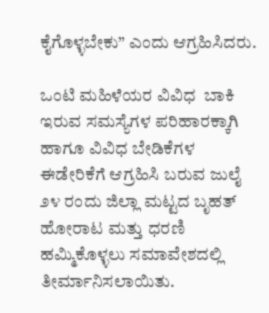ಕೈಗೊಳ್ಳಬೇಕು” ಎಂದು ಆಗ್ರಹಿಸಿದರು.

ಒಂಟಿ ಮಹಿಳೆಯರ ವಿವಿಧ  ಬಾಕಿ ಇರುವ ಸಮಸ್ಯೆಗಳ ಪರಿಹಾರಕ್ಕಾಗಿ ಹಾಗೂ ವಿವಿಧ ಬೇಡಿಕೆಗಳ ಈಡೇರಿಕೆಗೆ ಆಗ್ರಹಿಸಿ ಬರುವ ಜುಲೈ ೨೪ ರಂದು ಜಿಲ್ಲಾ ಮಟ್ಟದ ಬೃಹತ್ ಹೋರಾಟ ಮತ್ತು ಧರಣಿ ಹಮ್ಮಿಕೊಳ್ಳಲು ಸಮಾವೇಶದಲ್ಲಿ ತೀರ್ಮಾನಿಸಲಾಯಿತು.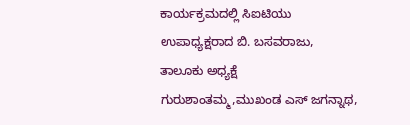ಕಾರ್ಯಕ್ರಮದಲ್ಲಿ ಸಿಐಟಿಯು ಉಪಾಧ್ಯಕ್ಷರಾದ ಬಿ. ಬಸವರಾಜು, ತಾಲೂಕು ಅಧ್ಯಕ್ಷೆ ಗುರುಶಾಂತಮ್ಮ,ಮುಖಂಡ ಎಸ್ ಜಗನ್ನಾಥ,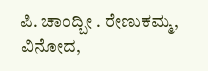ಪಿ. ಚಾಂದ್ಬೀ . ರೇಣುಕಮ್ಮ, ವಿನೋದ,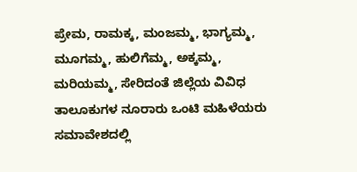ಪ್ರೇಮ, ರಾಮಕ್ಕ, ಮಂಜಮ್ಮ, ಭಾಗ್ಯಮ್ಮ, ಮೂಗಮ್ಮ, ಹುಲಿಗೆಮ್ಮ, ಅಕ್ಕಮ್ಮ, ಮರಿಯಮ್ಮ, ಸೇರಿದಂತೆ ಜಿಲ್ಲೆಯ ವಿವಿಧ ತಾಲೂಕುಗಳ ನೂರಾರು ಒಂಟಿ ಮಹಿಳೆಯರು ಸಮಾವೇಶದಲ್ಲಿ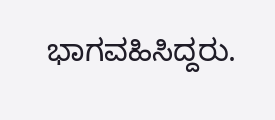ಭಾಗವಹಿಸಿದ್ದರು.